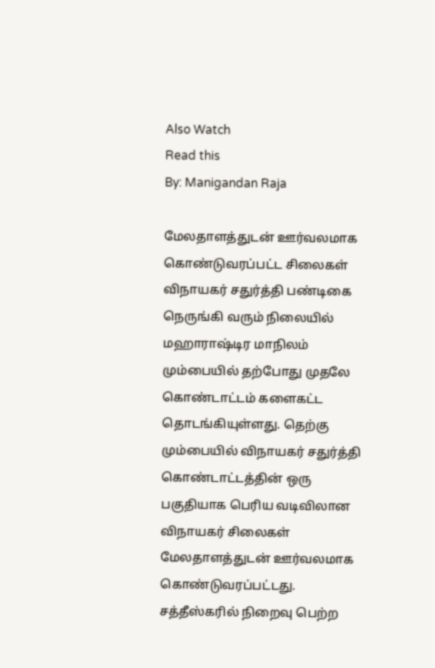Also Watch
Read this
By: Manigandan Raja

மேலதாளத்துடன் ஊர்வலமாக கொண்டுவரப்பட்ட சிலைகள்
விநாயகர் சதுர்த்தி பண்டிகை நெருங்கி வரும் நிலையில் மஹாராஷ்டிர மாநிலம் மும்பையில் தற்போது முதலே கொண்டாட்டம் களைகட்ட தொடங்கியுள்ளது. தெற்கு மும்பையில் விநாயகர் சதுர்த்தி கொண்டாட்டத்தின் ஒரு பகுதியாக பெரிய வடிவிலான விநாயகர் சிலைகள் மேலதாளத்துடன் ஊர்வலமாக கொண்டுவரப்பட்டது.
சத்தீஸ்கரில் நிறைவு பெற்ற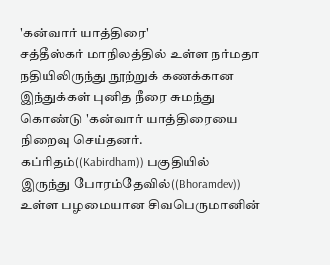'கன்வார் யாத்திரை'
சத்தீஸ்கர் மாநிலத்தில் உள்ள நர்மதா நதியிலிருந்து நூற்றுக் கணக்கான இந்துக்கள் புனித நீரை சுமந்து கொண்டு 'கன்வார் யாத்திரையை நிறைவு செய்தனர். கப்ரிதம்((Kabirdham)) பகுதியில் இருந்து போரம்தேவில்((Bhoramdev)) உள்ள பழமையான சிவபெருமானின்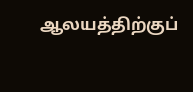ஆலயத்திற்குப்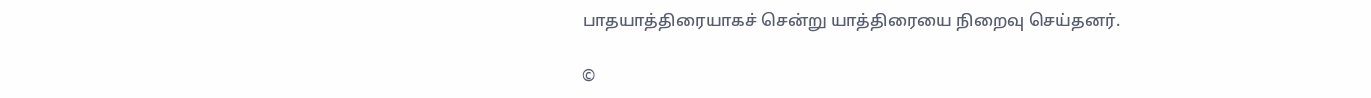பாதயாத்திரையாகச் சென்று யாத்திரையை நிறைவு செய்தனர்.

©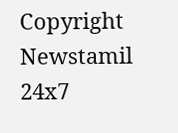Copyright Newstamil 24x7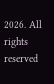2026. All rights reserved